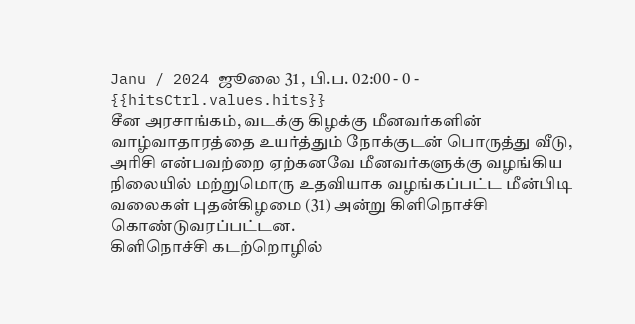Janu / 2024 ஜூலை 31 , பி.ப. 02:00 - 0 - {{hitsCtrl.values.hits}}
சீன அரசாங்கம், வடக்கு கிழக்கு மீனவர்களின் வாழ்வாதாரத்தை உயர்த்தும் நோக்குடன் பொருத்து வீடு, அரிசி என்பவற்றை ஏற்கனவே மீனவர்களுக்கு வழங்கிய நிலையில் மற்றுமொரு உதவியாக வழங்கப்பட்ட மீன்பிடி வலைகள் புதன்கிழமை (31) அன்று கிளிநொச்சி கொண்டுவரப்பட்டன.
கிளிநொச்சி கடற்றொழில்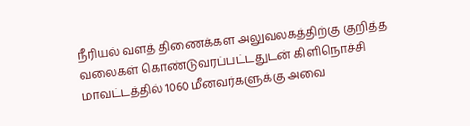நீரியல் வளத் திணைக்கள அலுவலகத்திற்கு குறித்த வலைகள் கொண்டுவரப்பட்டதுடன் கிளிநொச்சி மாவட்டத்தில் 1060 மீனவர்களுக்கு அவை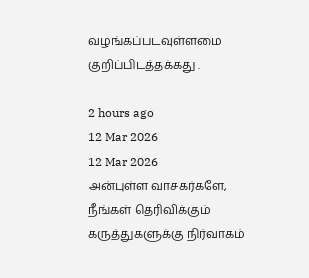வழங்கப்படவுள்ளமை குறிப்பிடத்தக்கது .

2 hours ago
12 Mar 2026
12 Mar 2026
அன்புள்ள வாசகர்களே,
நீங்கள் தெரிவிக்கும் கருத்துகளுக்கு நிர்வாகம்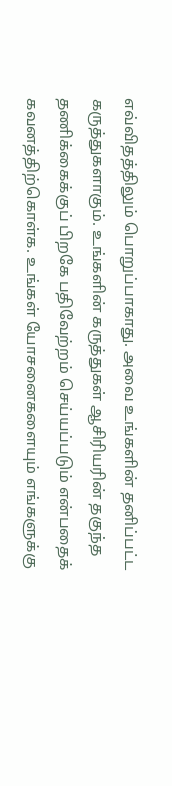எவ்விதத்திலும் பொறுப்பாகாது. அவை உங்களின் தனிப்பட்ட கருத்துகளாகும். உங்களின் கருத்துகள் ஆசிரியரின் தகுந்த தணிக்கைக்குப் பிறகே பதிவேற்றம் செய்யப்படும் என்பதைக் கவனத்திற்கொள்க. உங்கள் யோசனைகளையும் எங்களுக்கு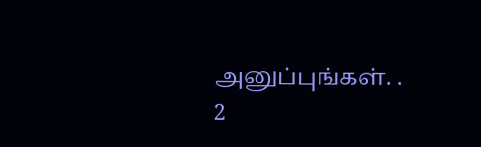அனுப்புங்கள். .
2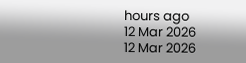hours ago
12 Mar 2026
12 Mar 2026